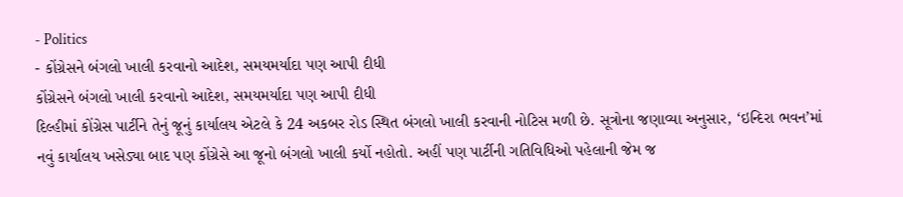- Politics
- કોંગ્રેસને બંગલો ખાલી કરવાનો આદેશ, સમયમર્યાદા પણ આપી દીધી
કોંગ્રેસને બંગલો ખાલી કરવાનો આદેશ, સમયમર્યાદા પણ આપી દીધી
દિલ્હીમાં કોંગ્રેસ પાર્ટીને તેનું જૂનું કાર્યાલય એટલે કે 24 અકબર રોડ સ્થિત બંગલો ખાલી કરવાની નોટિસ મળી છે. સૂત્રોના જણાવ્યા અનુસાર, ‘ઇન્દિરા ભવન’માં નવું કાર્યાલય ખસેડ્યા બાદ પણ કોંગ્રેસે આ જૂનો બંગલો ખાલી કર્યો નહોતો. અહીં પણ પાર્ટીની ગતિવિધિઓ પહેલાની જેમ જ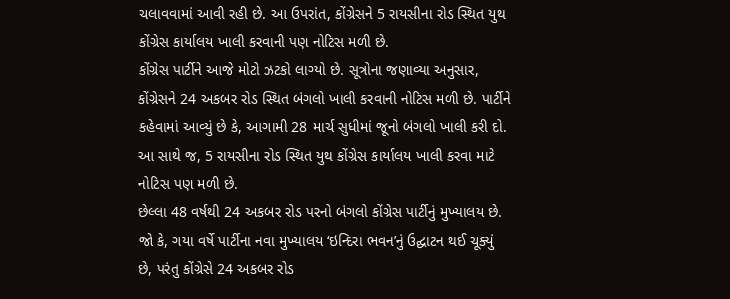ચલાવવામાં આવી રહી છે. આ ઉપરાંત, કોંગ્રેસને 5 રાયસીના રોડ સ્થિત યુથ કોંગ્રેસ કાર્યાલય ખાલી કરવાની પણ નોટિસ મળી છે.
કોંગ્રેસ પાર્ટીને આજે મોટો ઝટકો લાગ્યો છે. સૂત્રોના જણાવ્યા અનુસાર, કોંગ્રેસને 24 અકબર રોડ સ્થિત બંગલો ખાલી કરવાની નોટિસ મળી છે. પાર્ટીને કહેવામાં આવ્યું છે કે, આગામી 28 માર્ચ સુધીમાં જૂનો બંગલો ખાલી કરી દો. આ સાથે જ, 5 રાયસીના રોડ સ્થિત યુથ કોંગ્રેસ કાર્યાલય ખાલી કરવા માટે નોટિસ પણ મળી છે.
છેલ્લા 48 વર્ષથી 24 અકબર રોડ પરનો બંગલો કોંગ્રેસ પાર્ટીનું મુખ્યાલય છે. જો કે, ગયા વર્ષે પાર્ટીના નવા મુખ્યાલય ‘ઇન્દિરા ભવન’નું ઉદ્ઘાટન થઈ ચૂક્યું છે, પરંતુ કોંગ્રેસે 24 અકબર રોડ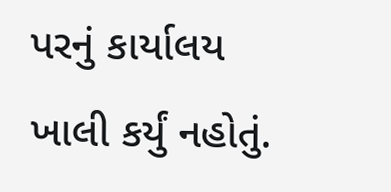પરનું કાર્યાલય ખાલી કર્યું નહોતું.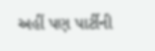અહીં પણ પાર્ટીની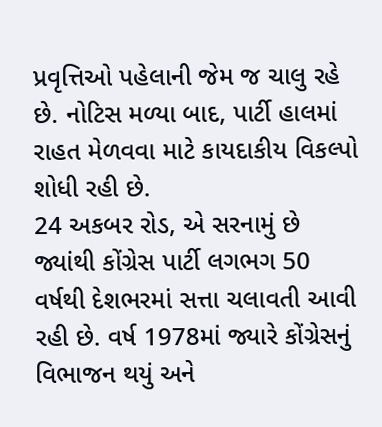પ્રવૃત્તિઓ પહેલાની જેમ જ ચાલુ રહે છે. નોટિસ મળ્યા બાદ, પાર્ટી હાલમાં રાહત મેળવવા માટે કાયદાકીય વિકલ્પો શોધી રહી છે.
24 અકબર રોડ, એ સરનામું છે જ્યાંથી કોંગ્રેસ પાર્ટી લગભગ 50 વર્ષથી દેશભરમાં સત્તા ચલાવતી આવી રહી છે. વર્ષ 1978માં જ્યારે કોંગ્રેસનું વિભાજન થયું અને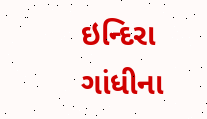ઇન્દિરા ગાંધીના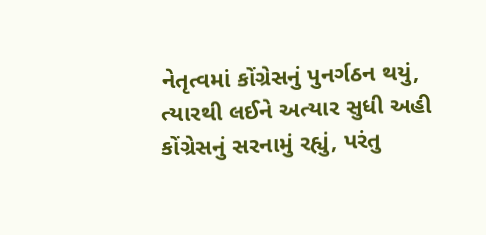નેતૃત્વમાં કોંગ્રેસનું પુનર્ગઠન થયું, ત્યારથી લઈને અત્યાર સુધી અહી કોંગ્રેસનું સરનામું રહ્યું, પરંતુ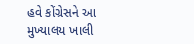હવે કોંગ્રેસને આ મુખ્યાલય ખાલી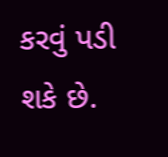કરવું પડી શકે છે.